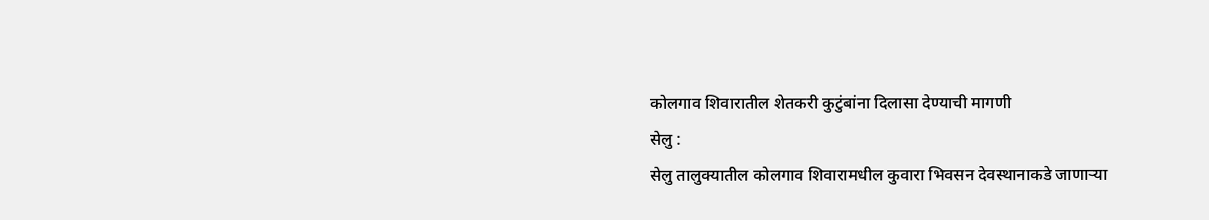कोलगाव शिवारातील शेतकरी कुटुंबांना दिलासा देण्याची मागणी
सेलु :
सेलु तालुक्यातील कोलगाव शिवारामधील कुवारा भिवसन देवस्थानाकडे जाणाऱ्या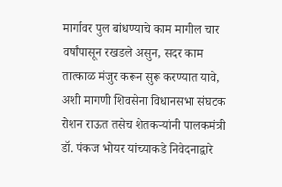मार्गावर पुल बांधण्याचे काम मागील चार वर्षांपासून रखडले असुन, सदर काम तात्काळ मंजुर करून सुरू करण्यात यावे, अशी मागणी शिवसेना विधानसभा संघटक रोशन राऊत तसेच शेतकऱ्यांनी पालकमंत्री डॉ. पंकज भोयर यांच्याकडे निवेदनाद्वारे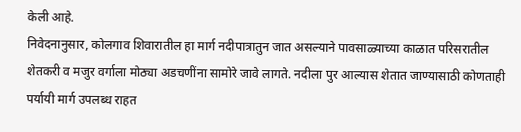केली आहे.
निवेदनानुसार, कोलगाव शिवारातील हा मार्ग नदीपात्रातुन जात असल्याने पावसाळ्याच्या काळात परिसरातील शेतकरी व मजुर वर्गाला मोठ्या अडचणींना सामोरे जावे लागते. नदीला पुर आल्यास शेतात जाण्यासाठी कोणताही पर्यायी मार्ग उपलब्ध राहत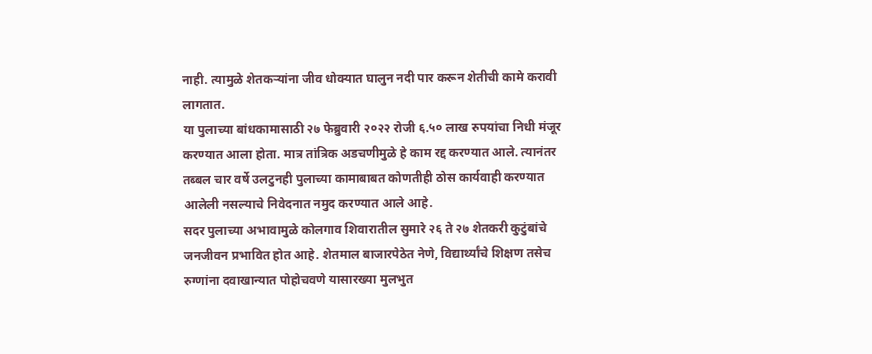नाही. त्यामुळे शेतकऱ्यांना जीव धोक्यात घालुन नदी पार करून शेतीची कामे करावी लागतात.
या पुलाच्या बांधकामासाठी २७ फेब्रुवारी २०२२ रोजी ६.५० लाख रुपयांचा निधी मंजूर करण्यात आला होता. मात्र तांत्रिक अडचणीमुळे हे काम रद्द करण्यात आले. त्यानंतर तब्बल चार वर्षे उलटुनही पुलाच्या कामाबाबत कोणतीही ठोस कार्यवाही करण्यात आलेली नसल्याचे निवेदनात नमुद करण्यात आले आहे.
सदर पुलाच्या अभावामुळे कोलगाव शिवारातील सुमारे २६ ते २७ शेतकरी कुटुंबांचे जनजीवन प्रभावित होत आहे. शेतमाल बाजारपेठेत नेणे, विद्यार्थ्यांचे शिक्षण तसेच रुग्णांना दवाखान्यात पोहोचवणे यासारख्या मुलभुत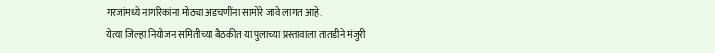गरजांमध्ये नागरिकांना मोठ्या अडचणींना सामोरे जावे लागत आहे.
येत्या जिल्हा नियोजन समितीच्या बैठकीत या पुलाच्या प्रस्तावाला तातडीने मंजुरी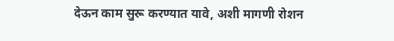देऊन काम सुरू करण्यात यावे, अशी मागणी रोशन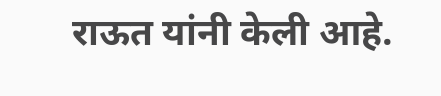राऊत यांनी केली आहे.